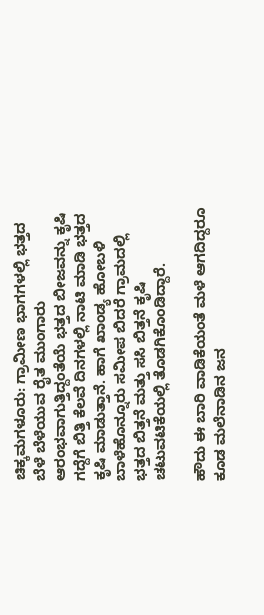ಚಿಕ್ಕಮಗಳೂರು: ಗ್ರಾಮೀಣ ಭಾಗಗಳಲ್ಲಿ ಭತ್ತದ ಬೆಳೆ ಬೆಳೆಯುವ ರೈತ ಮುಂಗಾರು ಆರಂಭವಾಗುತ್ತಿದ್ದಂತೆಯೆ ಭತ್ತದ ಬೀಜವನ್ನು ಕೃಷಿ ಗದ್ದೆಗೆ ಬಿತ್ತಿ ಕೆಲವೆ ದಿನಗಳಲ್ಲಿ ನಾಟಿ ಮಾಡಿ ಭತ್ತದ ಕೃಷಿ ಮಾಡುತ್ತಾನೆ. ಹಾಗೆ ಖಾಂಡ್ಯ ಹೋಬಳಿ ಬಾಳೆಹೊನ್ನೂರು ಸಮೀಪ ಬಿದರೆ ಗ್ರಾಮದಲ್ಲಿ ಭತ್ತದ ಬಿತ್ತನೆ ಮತ್ತು ಸಸಿ ಬಿತ್ತನೆ ಕೃಷಿ ಚಟುವಟಿಕೆಯಲ್ಲಿ ತೊಡಗಿಕೊಂಡಿದ್ದಾರೆ.

ಹೌದು ಈ ಬಾರಿ ವಾಡಿಕೆಯಂತೆ ಮಳೆ ಆಗದಿದ್ದರೂ ಕೂಡ ಮಲೆನಾಡಿನ ಜನ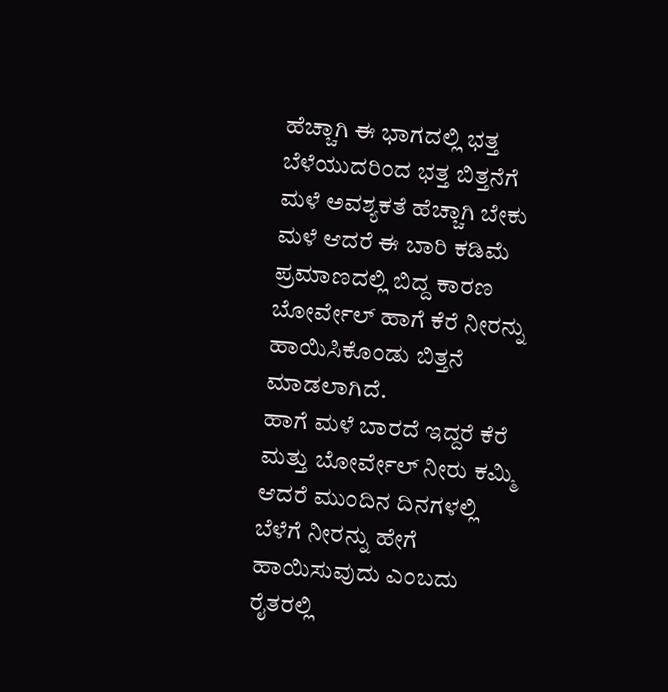ಹೆಚ್ಚಾಗಿ ಈ ಭಾಗದಲ್ಲಿ ಭತ್ತ ಬೆಳೆಯುದರಿಂದ ಭತ್ತ ಬಿತ್ತನೆಗೆ ಮಳೆ ಅವಶ್ಯಕತೆ ಹೆಚ್ಚಾಗಿ ಬೇಕು ಮಳೆ ಆದರೆ ಈ ಬಾರಿ ಕಡಿಮೆ ಪ್ರಮಾಣದಲ್ಲಿ ಬಿದ್ದ ಕಾರಣ ಬೋರ್ವೇಲ್ ಹಾಗೆ ಕೆರೆ ನೀರನ್ನು ಹಾಯಿಸಿಕೊಂಡು ಬಿತ್ತನೆ ಮಾಡಲಾಗಿದೆ.
ಹಾಗೆ ಮಳೆ ಬಾರದೆ ಇದ್ದರೆ ಕೆರೆ ಮತ್ತು ಬೋರ್ವೇಲ್ ನೀರು ಕಮ್ಮಿ ಆದರೆ ಮುಂದಿನ ದಿನಗಳಲ್ಲಿ ಬೆಳೆಗೆ ನೀರನ್ನು ಹೇಗೆ ಹಾಯಿಸುವುದು ಎಂಬದು ರೈತರಲ್ಲಿ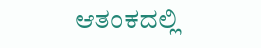ಆತಂಕದಲ್ಲಿ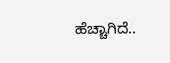ಹೆಚ್ಚಾಗಿದೆ..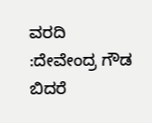ವರದಿ :ದೇವೇಂದ್ರ ಗೌಡ ಬಿದರೆ